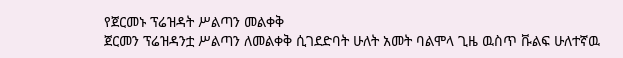የጀርመኑ ፕሬዝዳት ሥልጣን መልቀቅ
ጀርመን ፕሬዝዳንቷ ሥልጣን ለመልቀቅ ሲገደድባት ሁለት አመት ባልሞላ ጊዜ ዉስጥ ቩልፍ ሁለተኛዉ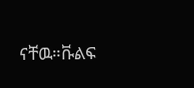ናቸዉ።ቩልፍ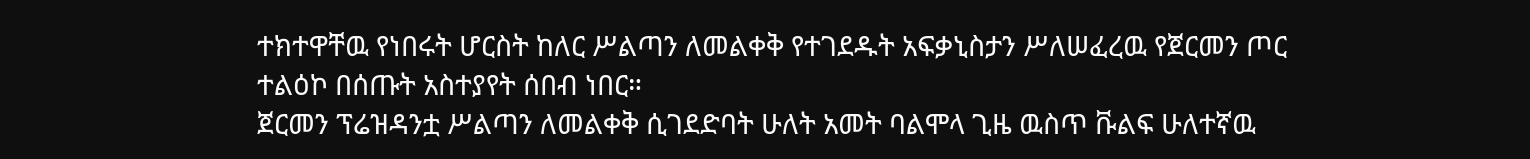ተክተዋቸዉ የነበሩት ሆርስት ከለር ሥልጣን ለመልቀቅ የተገደዱት አፍቃኒስታን ሥለሠፈረዉ የጀርመን ጦር ተልዕኮ በሰጡት አስተያየት ሰበብ ነበር።
ጀርመን ፕሬዝዳንቷ ሥልጣን ለመልቀቅ ሲገደድባት ሁለት አመት ባልሞላ ጊዜ ዉስጥ ቩልፍ ሁለተኛዉ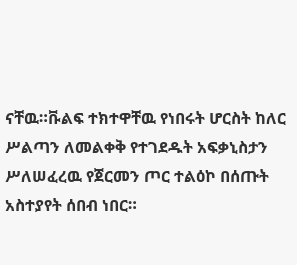ናቸዉ።ቩልፍ ተክተዋቸዉ የነበሩት ሆርስት ከለር ሥልጣን ለመልቀቅ የተገደዱት አፍቃኒስታን ሥለሠፈረዉ የጀርመን ጦር ተልዕኮ በሰጡት አስተያየት ሰበብ ነበር።